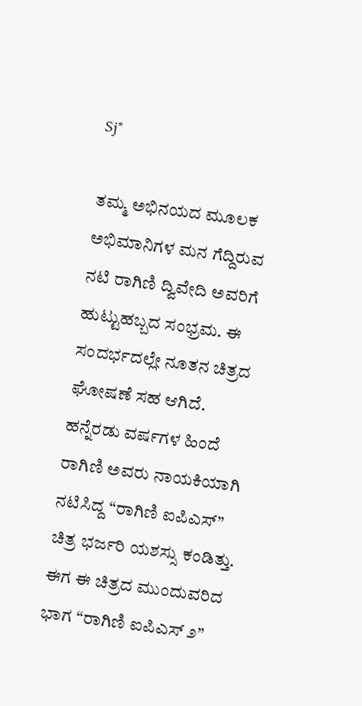Sj*

ತಮ್ಮ ಅಭಿನಯದ ಮೂಲಕ ಅಭಿಮಾನಿಗಳ ಮನ ಗೆದ್ದಿರುವ ನಟಿ ರಾಗಿಣಿ ದ್ವಿವೇದಿ ಅವರಿಗೆ ಹುಟ್ಟುಹಬ್ಬದ ಸಂಭ್ರಮ. ಈ ಸಂದರ್ಭದಲ್ಲೇ ನೂತನ ಚಿತ್ರದ ಘೋಷಣೆ ಸಹ ಆಗಿದೆ. ಹನ್ನೆರಡು ವರ್ಷಗಳ ಹಿಂದೆ ರಾಗಿಣಿ ಅವರು ನಾಯಕಿಯಾಗಿ ನಟಿಸಿದ್ದ “ರಾಗಿಣಿ ಐಪಿಎಸ್” ಚಿತ್ರ ಭರ್ಜರಿ ಯಶಸ್ಸು ಕಂಡಿತ್ತು. ಈಗ ಈ ಚಿತ್ರದ ಮುಂದುವರಿದ ಭಾಗ “ರಾಗಿಣಿ ಐಪಿಎಸ್ ೨”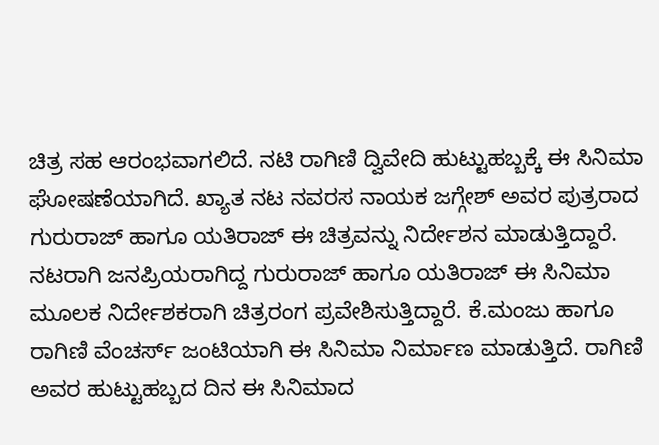ಚಿತ್ರ ಸಹ ಆರಂಭವಾಗಲಿದೆ. ನಟಿ ರಾಗಿಣಿ ದ್ವಿವೇದಿ ಹುಟ್ಟುಹಬ್ಬಕ್ಕೆ ಈ ಸಿನಿಮಾ ಘೋಷಣೆಯಾಗಿದೆ. ಖ್ಯಾತ ನಟ ನವರಸ ನಾಯಕ ಜಗ್ಗೇಶ್ ಅವರ ಪುತ್ರರಾದ ಗುರುರಾಜ್ ಹಾಗೂ ಯತಿರಾಜ್ ಈ ಚಿತ್ರವನ್ನು ನಿರ್ದೇಶನ ಮಾಡುತ್ತಿದ್ದಾರೆ. ನಟರಾಗಿ ಜನಪ್ರಿಯರಾಗಿದ್ದ ಗುರುರಾಜ್ ಹಾಗೂ ಯತಿರಾಜ್ ಈ ಸಿನಿಮಾ ಮೂಲಕ ನಿರ್ದೇಶಕರಾಗಿ ಚಿತ್ರರಂಗ ಪ್ರವೇಶಿಸುತ್ತಿದ್ದಾರೆ. ಕೆ.ಮಂಜು ಹಾಗೂ ರಾಗಿಣಿ ವೆಂಚರ್ಸ್ ಜಂಟಿಯಾಗಿ ಈ ಸಿನಿಮಾ ನಿರ್ಮಾಣ ಮಾಡುತ್ತಿದೆ. ರಾಗಿಣಿ ಅವರ ಹುಟ್ಟುಹಬ್ಬದ ದಿನ ಈ ಸಿನಿಮಾದ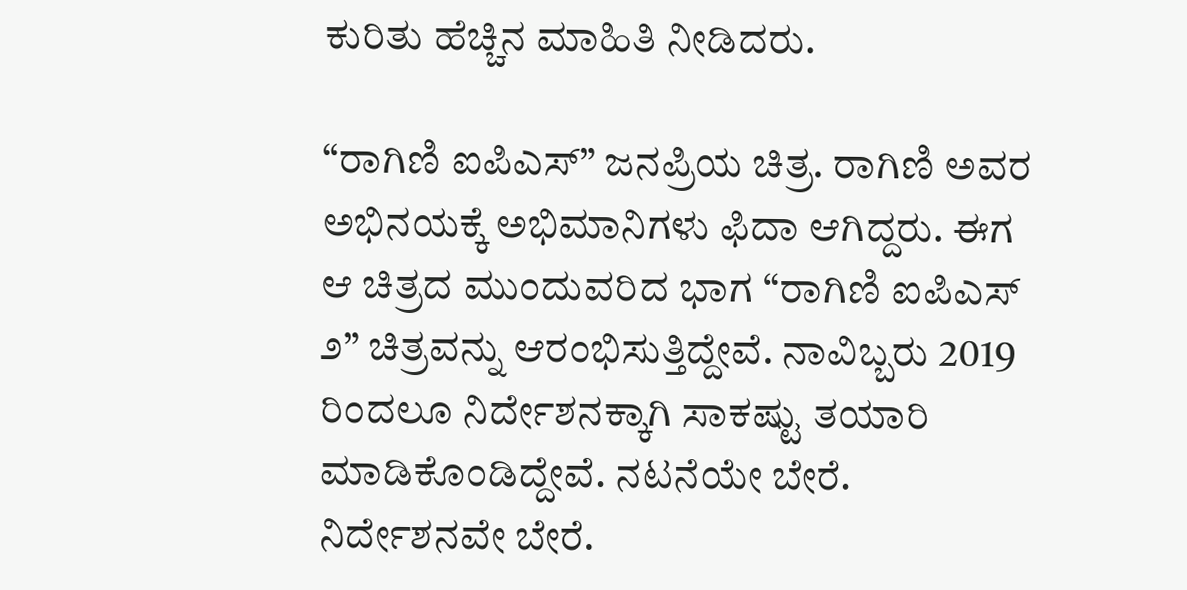ಕುರಿತು ಹೆಚ್ಚಿನ ಮಾಹಿತಿ ನೀಡಿದರು.

“ರಾಗಿಣಿ ಐಪಿಎಸ್” ಜನಪ್ರಿಯ ಚಿತ್ರ. ರಾಗಿಣಿ ಅವರ ಅಭಿನಯಕ್ಕೆ ಅಭಿಮಾನಿಗಳು ಫಿದಾ ಆಗಿದ್ದರು. ಈಗ ಆ ಚಿತ್ರದ ಮುಂದುವರಿದ ಭಾಗ “ರಾಗಿಣಿ ಐಪಿಎಸ್ ೨” ಚಿತ್ರವನ್ನು ಆರಂಭಿಸುತ್ತಿದ್ದೇವೆ. ನಾವಿಬ್ಬರು 2019 ರಿಂದಲೂ ನಿರ್ದೇಶನಕ್ಕಾಗಿ ಸಾಕಷ್ಟು ತಯಾರಿ ಮಾಡಿಕೊಂಡಿದ್ದೇವೆ‌. ನಟನೆಯೇ ಬೇರೆ. ನಿರ್ದೇಶನವೇ ಬೇರೆ.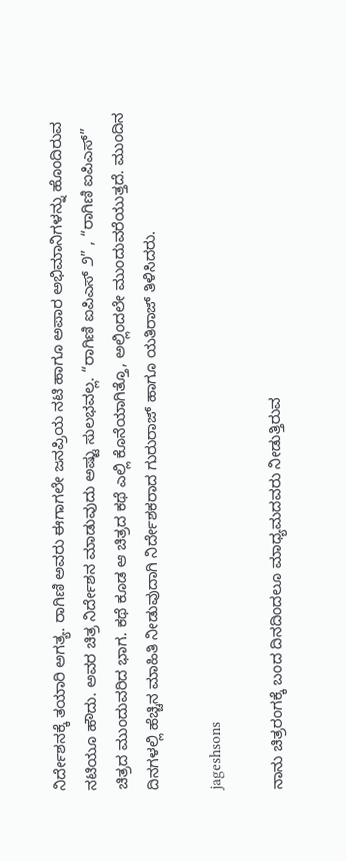ನಿರ್ದೇಶನಕ್ಕೆ ತಯಾರಿ ಅಗತ್ಯ. ರಾಗಿಣಿ ಅವರು ಈಗಾಗಲೇ ಜನಪ್ರಿಯ ನಟಿ ಹಾಗೂ ಅಪಾರ ಅಭಿಮಾನಿಗಳನ್ನು ಹೊಂದಿರುವ ನಟಿಯೂ ಹೌದು. ಅವರ ಚಿತ್ರ ನಿರ್ದೇಶನ ಮಾಡುವುದು ಅಷ್ಟು ಸುಲಭವಲ್ಲ. “ರಾಗಿಣಿ ಐಪಿಎಸ್ ೨” , “ರಾಗಿಣಿ ಐಪಿಎಸ್” ಚಿತ್ರದ ಮುಂದುವರಿದ ಭಾಗ. ಕಥೆ ಕೂಡ ಆ ಚಿತ್ರದ ಕಥೆ ಎಲ್ಲಿ ಕೊನೆಯಾಗಿತ್ತೊ, ಅಲ್ಲಿಂದಲೇ ಮುಂದುವರೆಯುತ್ತದೆ. ಮುಂದಿನ ದಿನಗಳಲ್ಲಿ ಹೆಚ್ಚಿನ ಮಾಹಿತಿ ನೀಡುವುದಾಗಿ ನಿರ್ದೇಶಕರಾದ ಗುರುರಾಜ್ ಹಾಗೂ ಯತಿರಾಜ್ ತಿಳಿಸಿದರು.

jageshsons

ನಾನು ಚಿತ್ರರಂಗಕ್ಕೆ ಬಂದ ದಿನದಿಂದಲೂ ಮಾಧ್ಯಮದವರು ನೀಡುತ್ತಿರುವ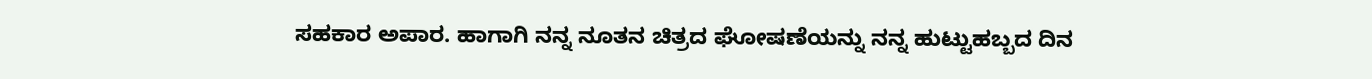ಸಹಕಾರ ಅಪಾರ. ಹಾಗಾಗಿ ನನ್ನ ನೂತನ ಚಿತ್ರದ ಘೋಷಣೆಯನ್ನು ನನ್ನ ಹುಟ್ಟುಹಬ್ಬದ ದಿನ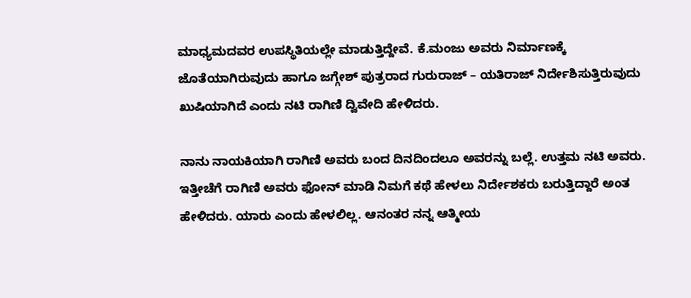ಮಾಧ್ಯಮದವರ ಉಪಸ್ಥಿತಿಯಲ್ಲೇ ಮಾಡುತ್ತಿದ್ದೇವೆ. ಕೆ.ಮಂಜು ಅವರು ನಿರ್ಮಾಣಕ್ಕೆ ಜೊತೆಯಾಗಿರುವುದು ಹಾಗೂ ಜಗ್ಗೇಶ್ ಪುತ್ರರಾದ ಗುರುರಾಜ್ – ಯತಿರಾಜ್ ನಿರ್ದೇಶಿಸುತ್ತಿರುವುದು ಖುಷಿಯಾಗಿದೆ ಎಂದು ನಟಿ ರಾಗಿಣಿ ದ್ವಿವೇದಿ ಹೇಳಿದರು.

ನಾನು ನಾಯಕಿಯಾಗಿ ರಾಗಿಣಿ ಅವರು ಬಂದ ದಿನದಿಂದಲೂ ಅವರನ್ನು ಬಲ್ಲೆ. ಉತ್ತಮ ನಟಿ ಅವರು. ಇತ್ತೀಚೆಗೆ ರಾಗಿಣಿ ಅವರು ಫೋನ್ ಮಾಡಿ ನಿಮಗೆ ಕಥೆ ಹೇಳಲು ನಿರ್ದೇಶಕರು ಬರುತ್ತಿದ್ದಾರೆ ಅಂತ ಹೇಳಿದರು. ಯಾರು ಎಂದು ಹೇಳಲಿಲ್ಲ. ಆನಂತರ ನನ್ನ ಆತ್ಮೀಯ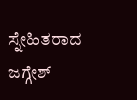ಸ್ನೇಹಿತರಾದ ಜಗ್ಗೇಶ್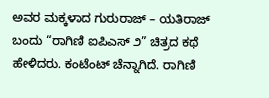ಅವರ ಮಕ್ಕಳಾದ ಗುರುರಾಜ್ – ಯತಿರಾಜ್ ಬಂದು “ರಾಗಿಣಿ ಐಪಿಎಸ್ ೨” ಚಿತ್ರದ ಕಥೆ ಹೇಳಿದರು. ಕಂಟೆಂಟ್ ಚೆನ್ನಾಗಿದೆ. ರಾಗಿಣಿ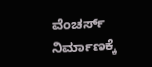ವೆಂಚರ್ಸ್ ನಿರ್ಮಾಣಕ್ಕೆ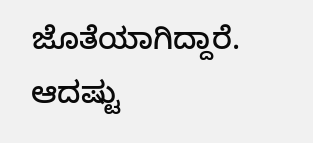ಜೊತೆಯಾಗಿದ್ದಾರೆ. ಆದಷ್ಟು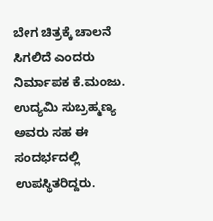ಬೇಗ ಚಿತ್ರಕ್ಕೆ ಚಾಲನೆ ಸಿಗಲಿದೆ ಎಂದರು ನಿರ್ಮಾಪಕ ಕೆ.ಮಂಜು. ಉದ್ಯಮಿ ಸುಬ್ರಹ್ಮಣ್ಯ ಅವರು ಸಹ ಈ ಸಂದರ್ಭದಲ್ಲಿ ಉಪಸ್ಥಿತರಿದ್ದರು.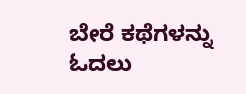ಬೇರೆ ಕಥೆಗಳನ್ನು ಓದಲು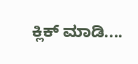ಕ್ಲಿಕ್ ಮಾಡಿ....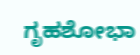ಗೃಹಶೋಭಾ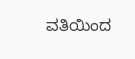ವತಿಯಿಂದ